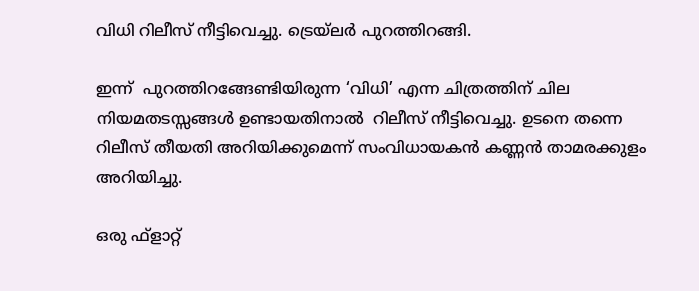വിധി റിലീസ് നീട്ടിവെച്ചു. ട്രെയ്‌ലര്‍ പുറത്തിറങ്ങി.

ഇന്ന്  പുറത്തിറങ്ങേണ്ടിയിരുന്ന ‘വിധി’ എന്ന ചിത്രത്തിന് ചില നിയമതടസ്സങ്ങള്‍ ഉണ്ടായതിനാല്‍  റിലീസ് നീട്ടിവെച്ചു. ഉടനെ തന്നെ റിലീസ് തീയതി അറിയിക്കുമെന്ന് സംവിധായകന്‍ കണ്ണന്‍ താമരക്കുളം അറിയിച്ചു.

ഒരു ഫ്‌ളാറ്റ്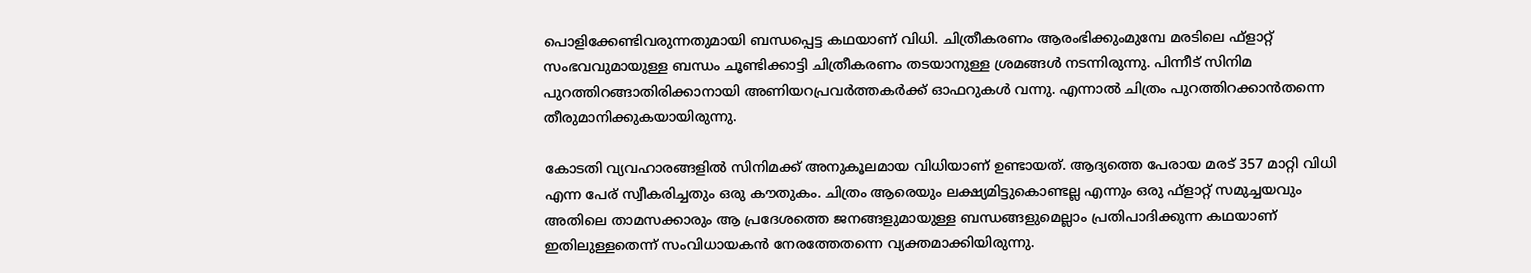പൊളിക്കേണ്ടിവരുന്നതുമായി ബന്ധപ്പെട്ട കഥയാണ് വിധി. ചിത്രീകരണം ആരംഭിക്കുംമുമ്പേ മരടിലെ ഫ്‌ളാറ്റ് സംഭവവുമായുള്ള ബന്ധം ചൂണ്ടിക്കാട്ടി ചിത്രീകരണം തടയാനുള്ള ശ്രമങ്ങള്‍ നടന്നിരുന്നു. പിന്നീട് സിനിമ പുറത്തിറങ്ങാതിരിക്കാനായി അണിയറപ്രവര്‍ത്തകര്‍ക്ക് ഓഫറുകള്‍ വന്നു. എന്നാല്‍ ചിത്രം പുറത്തിറക്കാന്‍തന്നെ തീരുമാനിക്കുകയായിരുന്നു.

കോടതി വ്യവഹാരങ്ങളില്‍ സിനിമക്ക് അനുകൂലമായ വിധിയാണ് ഉണ്ടായത്. ആദ്യത്തെ പേരായ മരട് 357 മാറ്റി വിധി എന്ന പേര് സ്വീകരിച്ചതും ഒരു കൗതുകം. ചിത്രം ആരെയും ലക്ഷ്യമിട്ടുകൊണ്ടല്ല എന്നും ഒരു ഫ്‌ളാറ്റ് സമുച്ചയവും അതിലെ താമസക്കാരും ആ പ്രദേശത്തെ ജനങ്ങളുമായുള്ള ബന്ധങ്ങളുമെല്ലാം പ്രതിപാദിക്കുന്ന കഥയാണ് ഇതിലുള്ളതെന്ന് സംവിധായകന്‍ നേരത്തേതന്നെ വ്യക്തമാക്കിയിരുന്നു.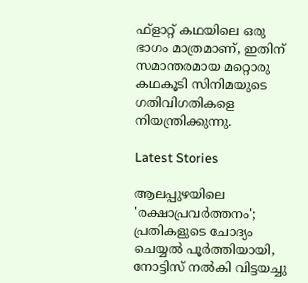ഫ്‌ളാറ്റ് കഥയിലെ ഒരു ഭാഗം മാത്രമാണ്, ഇതിന് സമാന്തരമായ മറ്റൊരു കഥകൂടി സിനിമയുടെ ഗതിവിഗതികളെ നിയന്ത്രിക്കുന്നു.

Latest Stories

ആലപ്പുഴയിലെ 'രക്ഷാപ്രവർത്തനം'; പ്രതികളുടെ ചോദ്യം ചെയ്യൽ പൂർത്തിയായി, നോട്ടിസ് നൽകി വിട്ടയച്ചു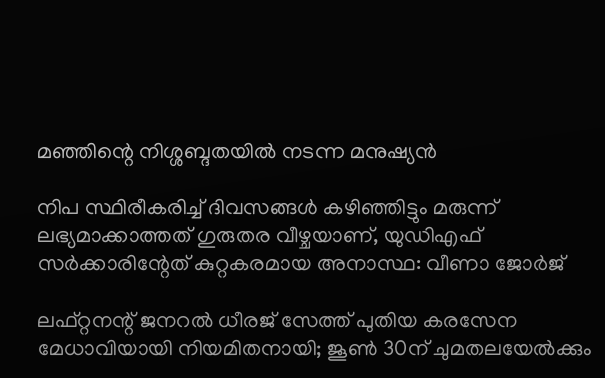മഞ്ഞിന്റെ നിശ്ശബ്ദതയിൽ നടന്ന മനുഷ്യൻ

നിപ സ്ഥിരീകരിച്ച് ദിവസങ്ങൾ കഴിഞ്ഞിട്ടും മരുന്ന് ലഭ്യമാക്കാത്തത് ഗുരുതര വീഴ്ചയാണ്, യുഡിഎഫ് സർക്കാരിന്റേത് കുറ്റകരമായ അനാസ്ഥ: വീണാ ജോർജ്

ലഫ്റ്റനന്റ് ജനറൽ ധീരജ് സേത്ത് പുതിയ കരസേന മേധാവിയായി നിയമിതനായി; ജൂൺ 30ന് ചുമതലയേൽക്കും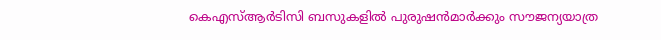കെഎസ്ആർടിസി ബസുകളിൽ പുരുഷൻമാർക്കും സൗജന്യയാത്ര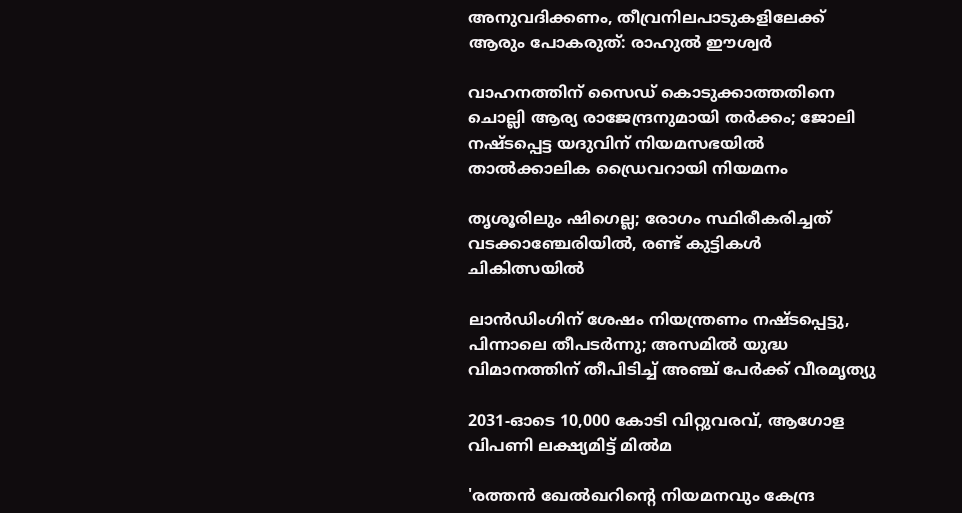അനുവദിക്കണം, തീവ്രനിലപാടുകളിലേക്ക് ആരും പോകരുത്: രാഹുൽ ഈശ്വർ

വാഹനത്തിന് സൈഡ് കൊടുക്കാത്തതിനെ ചൊല്ലി ആര്യ രാജേന്ദ്രനുമായി തർക്കം; ജോലി നഷ്ടപ്പെട്ട യദുവിന് നിയമസഭയിൽ താൽക്കാലിക ഡ്രൈവറായി നിയമനം

തൃശൂരിലും ഷിഗെല്ല; രോഗം സ്ഥിരീകരിച്ചത് വടക്കാഞ്ചേരിയിൽ, രണ്ട് കുട്ടികൾ ചികിത്സയിൽ

ലാൻഡിംഗിന് ശേഷം നിയന്ത്രണം നഷ്ടപ്പെട്ടു, പിന്നാലെ തീപടർന്നു; അസമിൽ യുദ്ധ വിമാനത്തിന് തീപിടിച്ച് അഞ്ച് പേർക്ക് വീരമൃത്യു

2031-ഓടെ 10,000 കോടി വിറ്റുവരവ്, ആഗോള വിപണി ലക്ഷ്യമിട്ട് മിൽമ

'രത്തൻ ഖേൽഖറിന്റെ നിയമനവും കേന്ദ്ര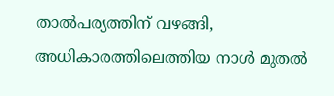താൽപര്യത്തിന് വഴങ്ങി, അധികാരത്തിലെത്തിയ നാൾ മുതൽ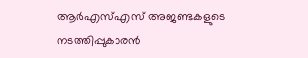ആർഎസ്എസ് അജണ്ടകളുടെ നടത്തിപ്പുകാരൻ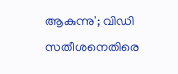ആകുന്നു'; വിഡി സതീശനെതിരെ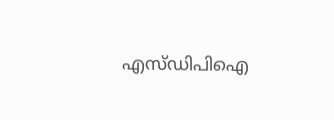എസ്ഡിപിഐ